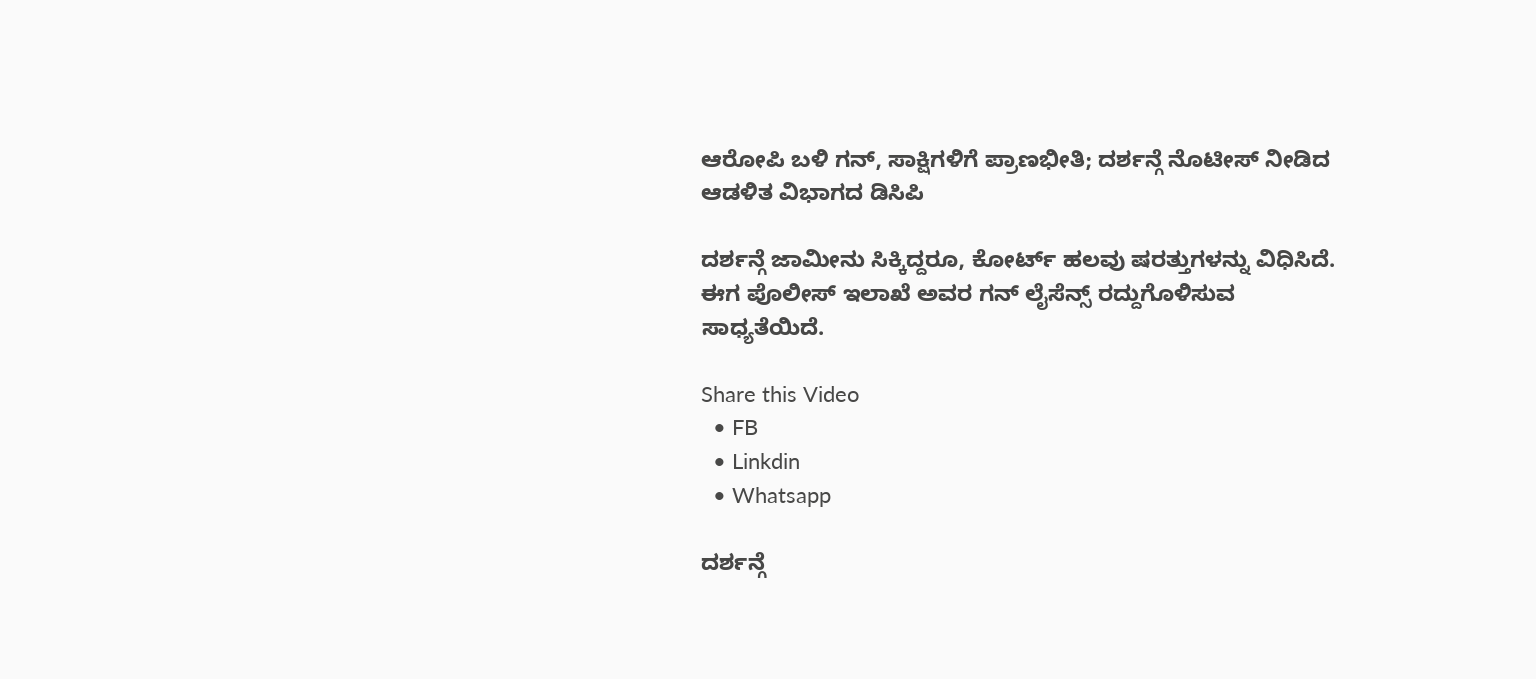ಆರೋಪಿ ಬಳಿ ಗನ್, ಸಾಕ್ಷಿಗಳಿಗೆ ಪ್ರಾಣಭೀತಿ; ದರ್ಶನ್ಗೆ ನೊಟೀಸ್ ನೀಡಿದ ಆಡಳಿತ ವಿಭಾಗದ ಡಿಸಿಪಿ

ದರ್ಶನ್ಗೆ ಜಾಮೀನು ಸಿಕ್ಕಿದ್ದರೂ, ಕೋರ್ಟ್ ಹಲವು ಷರತ್ತುಗಳನ್ನು ವಿಧಿಸಿದೆ. ಈಗ ಪೊಲೀಸ್ ಇಲಾಖೆ ಅವರ ಗನ್ ಲೈಸೆನ್ಸ್ ರದ್ದುಗೊಳಿಸುವ ಸಾಧ್ಯತೆಯಿದೆ.

Share this Video
  • FB
  • Linkdin
  • Whatsapp

ದರ್ಶನ್ಗೆ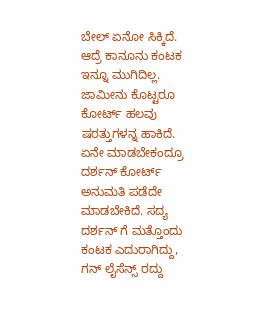ಬೇಲ್ ಏನೋ ಸಿಕ್ಕಿದೆ. ಆದ್ರೆ ಕಾನೂನು ಕಂಟಕ ಇನ್ನೂ ಮುಗಿದಿಲ್ಲ. ಜಾಮೀನು ಕೊಟ್ಟರೂ ಕೋರ್ಟ್ ಹಲವು ಷರತ್ತುಗಳನ್ನ ಹಾಕಿದೆ. ಏನೇ ಮಾಡಬೇಕಂದ್ರೂ ದರ್ಶನ್ ಕೋರ್ಟ್ ಅನುಮತಿ ಪಡೆದೇ ಮಾಡಬೇಕಿದೆ. ಸದ್ಯ ದರ್ಶನ್ ಗೆ ಮತ್ತೊಂದು ಕಂಟಕ ಎದುರಾಗಿದ್ದು, ಗನ್ ಲೈಸೆನ್ಸ್ ರದ್ದು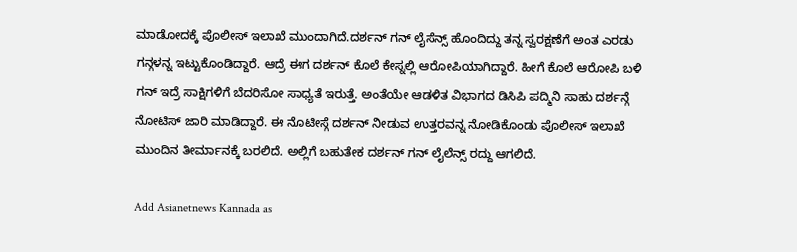ಮಾಡೋದಕ್ಕೆ ಪೊಲೀಸ್ ಇಲಾಖೆ ಮುಂದಾಗಿದೆ.ದರ್ಶನ್ ಗನ್ ಲೈಸೆನ್ಸ್ ಹೊಂದಿದ್ದು ತನ್ನ ಸ್ವರಕ್ಷಣೆಗೆ ಅಂತ ಎರಡು ಗನ್ಗಳನ್ನ ಇಟ್ಟುಕೊಂಡಿದ್ದಾರೆ. ಆದ್ರೆ ಈಗ ದರ್ಶನ್ ಕೊಲೆ ಕೇಸ್ನಲ್ಲಿ ಆರೋಪಿಯಾಗಿದ್ದಾರೆ. ಹೀಗೆ ಕೊಲೆ ಆರೋಪಿ ಬಳಿ ಗನ್ ಇದ್ರೆ ಸಾಕ್ಷಿಗಳಿಗೆ ಬೆದರಿಸೋ ಸಾಧ್ಯತೆ ಇರುತ್ತೆ. ಅಂತೆಯೇ ಆಡಳಿತ ವಿಭಾಗದ ಡಿಸಿಪಿ ಪದ್ಮಿನಿ ಸಾಹು ದರ್ಶನ್ಗೆ ನೋಟಿಸ್ ಜಾರಿ ಮಾಡಿದ್ದಾರೆ. ಈ ನೊಟೀಸ್ಗೆ ದರ್ಶನ್ ನೀಡುವ ಉತ್ತರವನ್ನ ನೋಡಿಕೊಂಡು ಪೊಲೀಸ್ ಇಲಾಖೆ ಮುಂದಿನ ತೀರ್ಮಾನಕ್ಕೆ ಬರಲಿದೆ. ಅಲ್ಲಿಗೆ ಬಹುತೇಕ ದರ್ಶನ್ ಗನ್ ಲೈಲೆನ್ಸ್ ರದ್ದು ಆಗಲಿದೆ.

Add Asianetnews Kannada as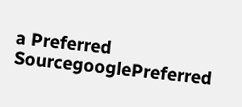a Preferred SourcegooglePreferred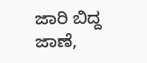ಜಾರಿ ಬಿದ್ದ ಜಾಣೆ,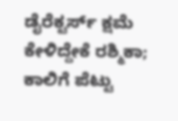ಡೈರೆಕ್ಟರ್ಸ್ ಕ್ಷಮೆ ಕೇಳಿದ್ದೇಕೆ ರಶ್ಮಿಕಾ; ಕಾಲಿಗೆ ಪೆಟ್ಟು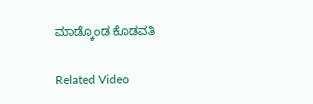ಮಾಡ್ಕೊಂಡ ಕೊಡವತಿ

Related Video